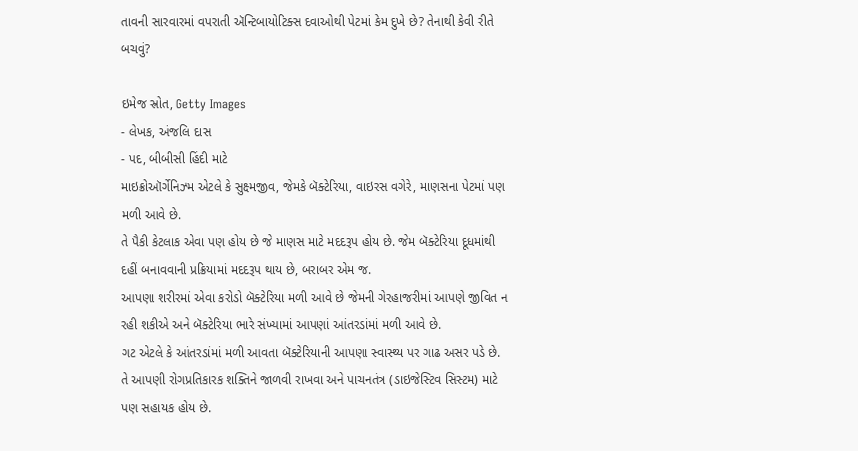તાવની સારવારમાં વપરાતી ઍન્ટિબાયોટિક્સ દવાઓથી પેટમાં કેમ દુખે છે? તેનાથી કેવી રીતે બચવું?

ઇમેજ સ્રોત, Getty Images
- લેખક, અંજલિ દાસ
- પદ, બીબીસી હિંદી માટે
માઇક્રોઑર્ગેનિઝ્મ એટલે કે સુક્ષ્મજીવ, જેમકે બૅક્ટેરિયા, વાઇરસ વગેરે, માણસના પેટમાં પણ મળી આવે છે.
તે પૈકી કેટલાક એવા પણ હોય છે જે માણસ માટે મદદરૂપ હોય છે. જેમ બૅક્ટેરિયા દૂધમાંથી દહીં બનાવવાની પ્રક્રિયામાં મદદરૂપ થાય છે, બરાબર એમ જ.
આપણા શરીરમાં એવા કરોડો બૅક્ટેરિયા મળી આવે છે જેમની ગેરહાજરીમાં આપણે જીવિત ન રહી શકીએ અને બૅક્ટેરિયા ભારે સંખ્યામાં આપણાં આંતરડાંમાં મળી આવે છે.
ગટ એટલે કે આંતરડાંમાં મળી આવતા બૅક્ટેરિયાની આપણા સ્વાસ્થ્ય પર ગાઢ અસર પડે છે.
તે આપણી રોગપ્રતિકારક શક્તિને જાળવી રાખવા અને પાચનતંત્ર (ડાઇજેસ્ટિવ સિસ્ટમ) માટે પણ સહાયક હોય છે.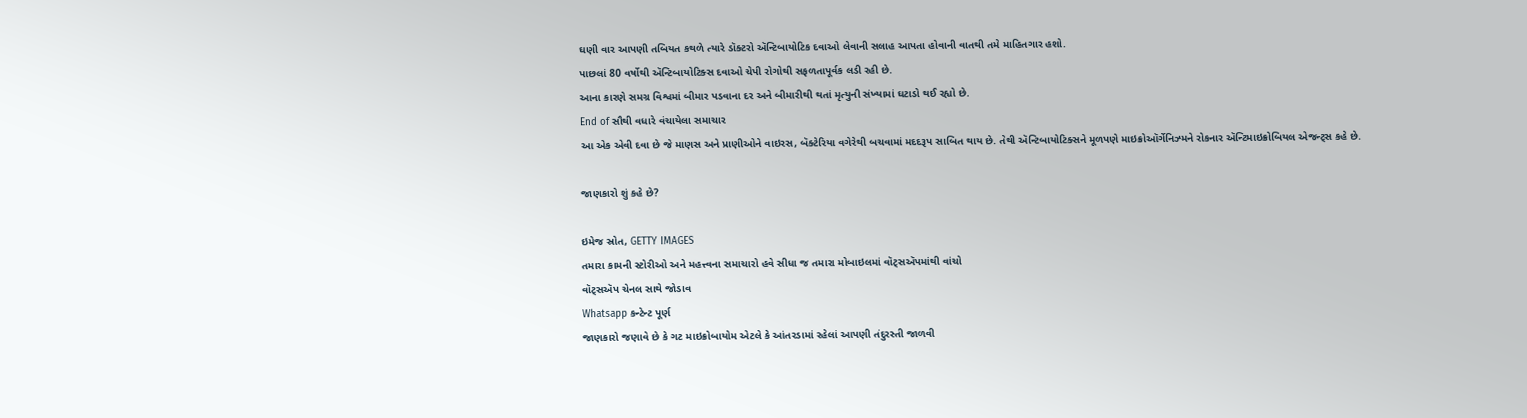ઘણી વાર આપણી તબિયત કથળે ત્યારે ડૉક્ટરો ઍન્ટિબાયોટિક દવાઓ લેવાની સલાહ આપતા હોવાની વાતથી તમે માહિતગાર હશો.
પાછલાં 80 વર્ષોથી ઍન્ટિબાયોટિક્સ દવાઓ ચેપી રોગોથી સફળતાપૂર્વક લડી રહી છે.
આના કારણે સમગ્ર વિશ્વમાં બીમાર પડવાના દર અને બીમારીથી થતાં મૃત્યુની સંખ્યામાં ઘટાડો થઈ રહ્યો છે.
End of સૌથી વધારે વંચાયેલા સમાચાર
આ એક એવી દવા છે જે માણસ અને પ્રાણીઓને વાઇરસ, બૅક્ટેરિયા વગેરેથી બચવામાં મદદરૂપ સાબિત થાય છે. તેથી ઍન્ટિબાયોટિક્સને મૂળપણે માઇક્રોઑર્ગેનિઝ્મને રોકનાર ઍન્ટિમાઇક્રોબિયલ એજન્ટ્સ કહે છે.

જાણકારો શું કહે છે?

ઇમેજ સ્રોત, GETTY IMAGES
તમારા કામની સ્ટોરીઓ અને મહત્ત્વના સમાચારો હવે સીધા જ તમારા મોબાઇલમાં વૉટ્સઍપમાંથી વાંચો
વૉટ્સઍપ ચેનલ સાથે જોડાવ
Whatsapp કન્ટેન્ટ પૂર્ણ
જાણકારો જણાવે છે કે ગટ માઇક્રોબાયોમ એટલે કે આંતરડામાં રહેલાં આપણી તંદુરસ્તી જાળવી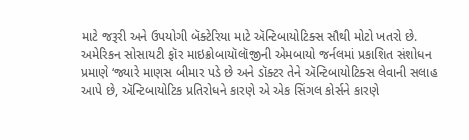માટે જરૂરી અને ઉપયોગી બૅક્ટેરિયા માટે ઍન્ટિબાયોટિક્સ સૌથી મોટો ખતરો છે.
અમેરિકન સોસાયટી ફૉર માઇક્રોબાયૉલૉજીની એમબાયો જર્નલમાં પ્રકાશિત સંશોધન પ્રમાણે ‘જ્યારે માણસ બીમાર પડે છે અને ડૉક્ટર તેને ઍન્ટિબાયોટિક્સ લેવાની સલાહ આપે છે, ઍન્ટિબાયોટિક પ્રતિરોધને કારણે એ એક સિંગલ કોર્સને કારણે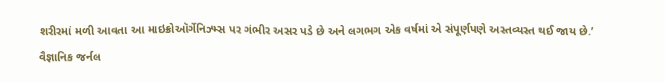શરીરમાં મળી આવતા આ માઇક્રોઑર્ગેનિઝ્મ્સ પર ગંભીર અસર પડે છે અને લગભગ એક વર્ષમાં એ સંપૂર્ણપણે અસ્તવ્યસ્ત થઈ જાય છે.’
વૈજ્ઞાનિક જર્નલ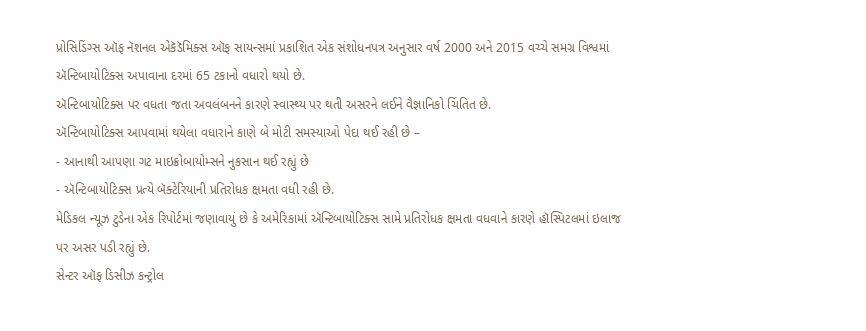પ્રોસિડિંગ્સ ઑફ નૅશનલ એકૅડૅમિક્સ ઑફ સાયન્સમાં પ્રકાશિત એક સંશોધનપત્ર અનુસાર વર્ષ 2000 અને 2015 વચ્ચે સમગ્ર વિશ્વમાં ઍન્ટિબાયોટિક્સ અપાવાના દરમાં 65 ટકાનો વધારો થયો છે.
ઍન્ટિબાયોટિક્સ પર વધતા જતા અવલંબનને કારણે સ્વાસ્થ્ય પર થતી અસરને લઈને વૈજ્ઞાનિકો ચિંતિત છે.
ઍન્ટિબાયોટિક્સ આપવામાં થયેલા વધારાને કાણે બે મોટી સમસ્યાઓ પેદા થઈ રહી છે –
- આનાથી આપણા ગટ માઇક્રોબાયોમ્સને નુકસાન થઈ રહ્યું છે
- ઍન્ટિબાયોટિક્સ પ્રત્યે બૅક્ટેરિયાની પ્રતિરોધક ક્ષમતા વધી રહી છે.
મેડિકલ ન્યૂઝ ટુડેના એક રિપોર્ટમાં જણાવાયું છે કે અમેરિકામાં ઍન્ટિબાયોટિક્સ સામે પ્રતિરોધક ક્ષમતા વધવાને કારણે હૉસ્પિટલમાં ઇલાજ પર અસર પડી રહ્યું છે.
સેન્ટર ઑફ ડિસીઝ કન્ટ્રોલ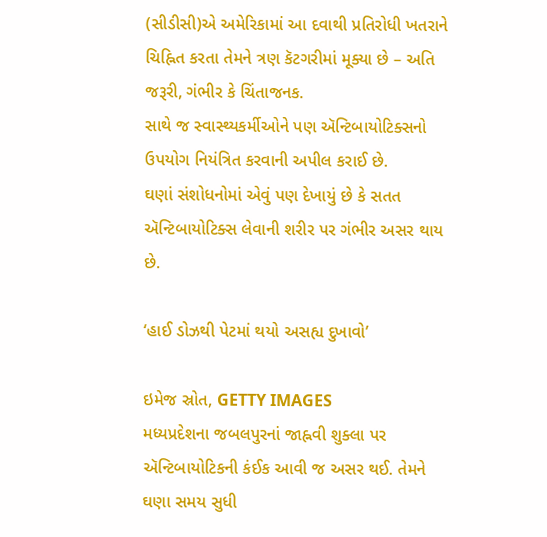(સીડીસી)એ અમેરિકામાં આ દવાથી પ્રતિરોધી ખતરાને ચિહ્નિત કરતા તેમને ત્રણ કૅટગરીમાં મૂક્યા છે – અતિ જરૂરી, ગંભીર કે ચિંતાજનક.
સાથે જ સ્વાસ્થ્યકર્મીઓને પણ ઍન્ટિબાયોટિક્સનો ઉપયોગ નિયંત્રિત કરવાની અપીલ કરાઈ છે.
ઘણાં સંશોધનોમાં એવું પણ દેખાયું છે કે સતત ઍન્ટિબાયોટિક્સ લેવાની શરીર પર ગંભીર અસર થાય છે.

‘હાઈ ડોઝથી પેટમાં થયો અસહ્ય દુખાવો’

ઇમેજ સ્રોત, GETTY IMAGES
મધ્યપ્રદેશના જબલપુરનાં જાહ્નવી શુક્લા પર ઍન્ટિબાયોટિકની કંઈક આવી જ અસર થઈ. તેમને ઘણા સમય સુધી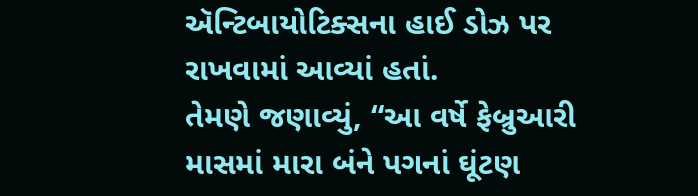ઍન્ટિબાયોટિક્સના હાઈ ડોઝ પર રાખવામાં આવ્યાં હતાં.
તેમણે જણાવ્યું, “આ વર્ષે ફેબ્રુઆરી માસમાં મારા બંને પગનાં ઘૂંટણ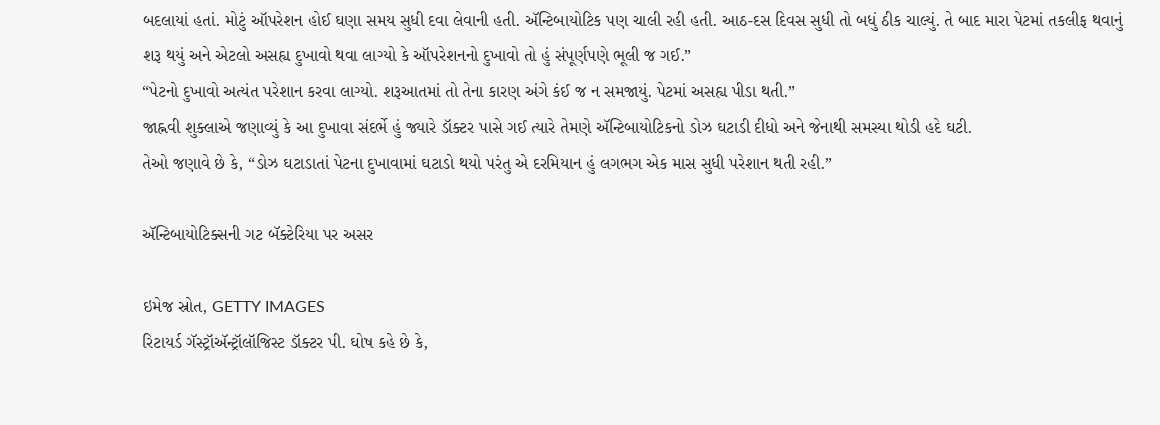બદલાયાં હતાં. મોટું ઑપરેશન હોઈ ઘણા સમય સુધી દવા લેવાની હતી. ઍન્ટિબાયોટિક પણ ચાલી રહી હતી. આઠ-દસ દિવસ સુધી તો બધું ઠીક ચાલ્યું. તે બાદ મારા પેટમાં તકલીફ થવાનું શરૂ થયું અને એટલો અસહ્ય દુખાવો થવા લાગ્યો કે ઑપરેશનનો દુખાવો તો હું સંપૂર્ણપણે ભૂલી જ ગઈ.”
“પેટનો દુખાવો અત્યંત પરેશાન કરવા લાગ્યો. શરૂઆતમાં તો તેના કારણ અંગે કંઈ જ ન સમજાયું. પેટમાં અસહ્ય પીડા થતી.”
જાહ્નવી શુક્લાએ જણાવ્યું કે આ દુખાવા સંદર્ભે હું જ્યારે ડૉક્ટર પાસે ગઈ ત્યારે તેમણે ઍન્ટિબાયોટિકનો ડોઝ ઘટાડી દીધો અને જેનાથી સમસ્યા થોડી હદે ઘટી.
તેઓ જણાવે છે કે, “ડોઝ ઘટાડાતાં પેટના દુખાવામાં ઘટાડો થયો પરંતુ એ દરમિયાન હું લગભગ એક માસ સુધી પરેશાન થતી રહી.”

ઍન્ટિબાયોટિક્સની ગટ બૅક્ટેરિયા પર અસર

ઇમેજ સ્રોત, GETTY IMAGES
રિટાયર્ડ ગૅસ્ટ્રૉઍન્ટ્રૉલૉજિસ્ટ ડૉક્ટર પી. ઘોષ કહે છે કે,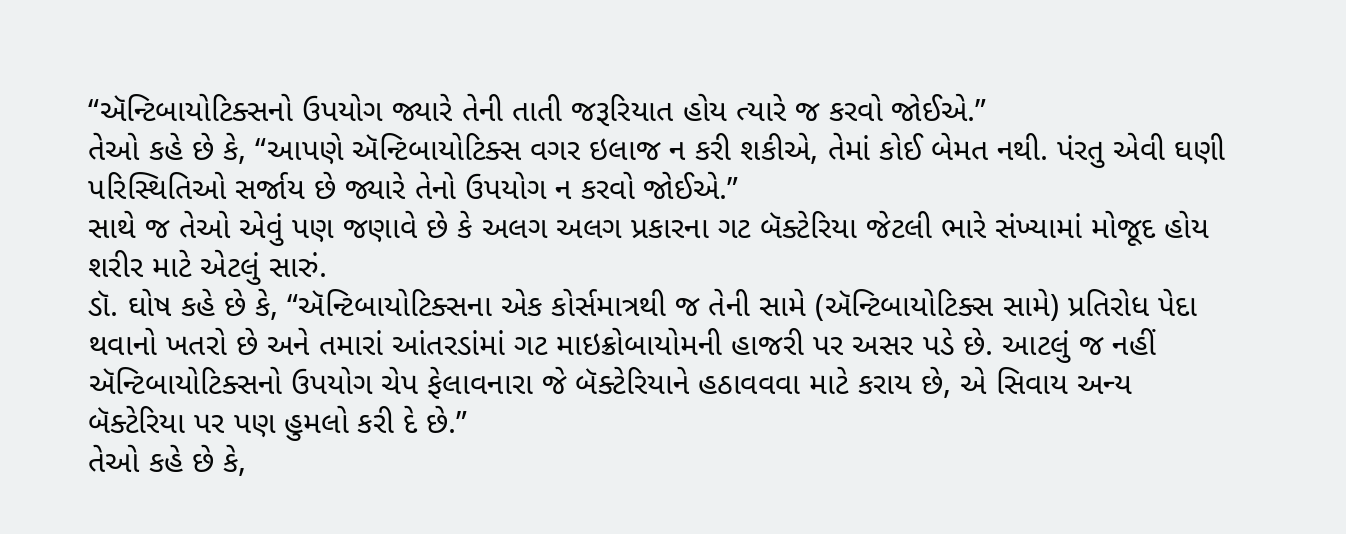“ઍન્ટિબાયોટિક્સનો ઉપયોગ જ્યારે તેની તાતી જરૂરિયાત હોય ત્યારે જ કરવો જોઈએ.”
તેઓ કહે છે કે, “આપણે ઍન્ટિબાયોટિક્સ વગર ઇલાજ ન કરી શકીએ, તેમાં કોઈ બેમત નથી. પંરતુ એવી ઘણી પરિસ્થિતિઓ સર્જાય છે જ્યારે તેનો ઉપયોગ ન કરવો જોઈએ.”
સાથે જ તેઓ એવું પણ જણાવે છે કે અલગ અલગ પ્રકારના ગટ બૅક્ટેરિયા જેટલી ભારે સંખ્યામાં મોજૂદ હોય શરીર માટે એટલું સારું.
ડૉ. ઘોષ કહે છે કે, “ઍન્ટિબાયોટિક્સના એક કોર્સમાત્રથી જ તેની સામે (ઍન્ટિબાયોટિક્સ સામે) પ્રતિરોધ પેદા થવાનો ખતરો છે અને તમારાં આંતરડાંમાં ગટ માઇક્રોબાયોમની હાજરી પર અસર પડે છે. આટલું જ નહીં ઍન્ટિબાયોટિક્સનો ઉપયોગ ચેપ ફેલાવનારા જે બૅક્ટેરિયાને હઠાવવવા માટે કરાય છે, એ સિવાય અન્ય બૅક્ટેરિયા પર પણ હુમલો કરી દે છે.”
તેઓ કહે છે કે,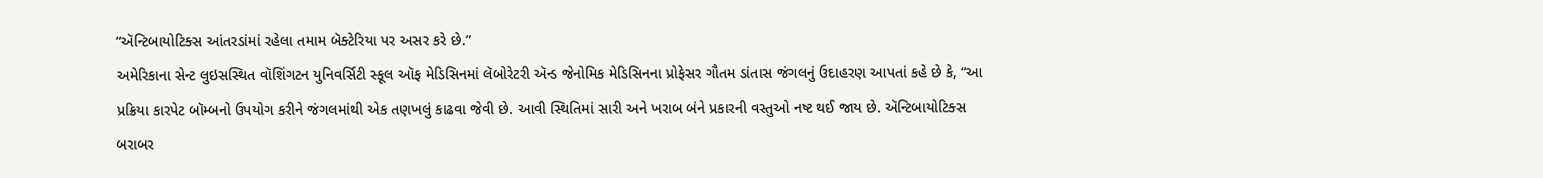“ઍન્ટિબાયોટિક્સ આંતરડાંમાં રહેલા તમામ બૅક્ટેરિયા પર અસર કરે છે.”
અમેરિકાના સેન્ટ લુઇસસ્થિત વૉશિંગટન યુનિવર્સિટી સ્કૂલ ઑફ મેડિસિનમાં લૅબોરેટરી ઍન્ડ જેનોમિક મેડિસિનના પ્રોફેસર ગૌતમ ડાંતાસ જંગલનું ઉદાહરણ આપતાં કહે છે કે, “આ પ્રક્રિયા કારપેટ બૉમ્બનો ઉપયોગ કરીને જંગલમાંથી એક તણખલું કાઢવા જેવી છે. આવી સ્થિતિમાં સારી અને ખરાબ બંને પ્રકારની વસ્તુઓ નષ્ટ થઈ જાય છે. ઍન્ટિબાયોટિક્સ બરાબર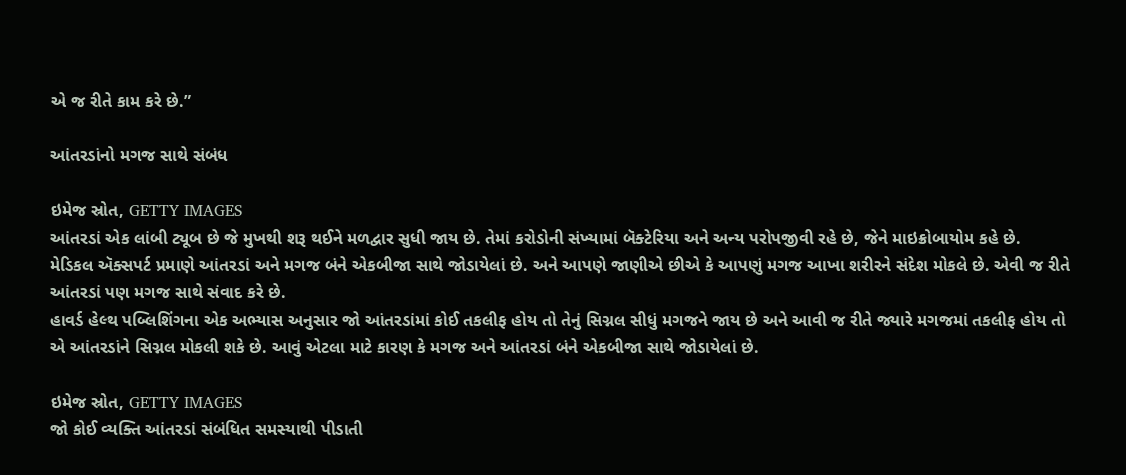એ જ રીતે કામ કરે છે.”

આંતરડાંનો મગજ સાથે સંબંધ

ઇમેજ સ્રોત, GETTY IMAGES
આંતરડાં એક લાંબી ટ્યૂબ છે જે મુખથી શરૂ થઈને મળદ્વાર સુધી જાય છે. તેમાં કરોડોની સંખ્યામાં બૅક્ટેરિયા અને અન્ય પરોપજીવી રહે છે, જેને માઇક્રોબાયોમ કહે છે.
મેડિકલ ઍક્સપર્ટ પ્રમાણે આંતરડાં અને મગજ બંને એકબીજા સાથે જોડાયેલાં છે. અને આપણે જાણીએ છીએ કે આપણું મગજ આખા શરીરને સંદેશ મોકલે છે. એવી જ રીતે આંતરડાં પણ મગજ સાથે સંવાદ કરે છે.
હાવર્ડ હેલ્થ પબ્લિશિંગના એક અભ્યાસ અનુસાર જો આંતરડાંમાં કોઈ તકલીફ હોય તો તેનું સિગ્નલ સીધું મગજને જાય છે અને આવી જ રીતે જ્યારે મગજમાં તકલીફ હોય તો એ આંતરડાંને સિગ્નલ મોકલી શકે છે. આવું એટલા માટે કારણ કે મગજ અને આંતરડાં બંને એકબીજા સાથે જોડાયેલાં છે.

ઇમેજ સ્રોત, GETTY IMAGES
જો કોઈ વ્યક્તિ આંતરડાં સંબંધિત સમસ્યાથી પીડાતી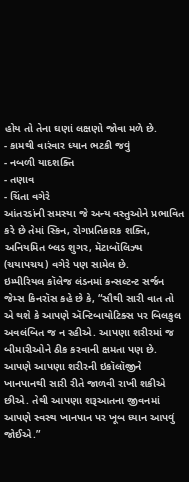હોય તો તેના ઘણાં લક્ષણો જોવા મળે છે.
- કામથી વારંવાર ધ્યાન ભટકી જવું
- નબળી યાદશક્તિ
- તણાવ
- ચિંતા વગેરે
આંતરડાંની સમસ્યા જે અન્ય વસ્તુઓને પ્રભાવિત કરે છે તેમાં સ્કિન, રોગપ્રતિકારક શક્તિ, અનિયમિત બ્લડ શુગર, મૅટાબૉલિઝ્મ (ચયાપચય) વગેરે પણ સામેલ છે.
ઇમ્પીરિયલ કૉલેજ લંડનમાં કન્સલ્ટન્ટ સર્જન જેમ્સ કિનરૉસ કહે છે કે, “સૌથી સારી વાત તો એ થશે કે આપણે ઍન્ટિબાયોટિક્સ પર બિલકુલ અવલંબિત જ ન રહીએ. આપણા શરીરમાં જ બીમારીઓને ઠીક કરવાની ક્ષમતા પણ છે. આપણે આપણા શરીરની ઇકૉલૉજીને ખાનપાનથી સારી રીતે જાળવી રાખી શકીએ છીએ. તેથી આપણા શરૂઆતના જીવનમાં આપણે સ્વસ્થ ખાનપાન પર ખૂબ ધ્યાન આપવું જોઈએ.”